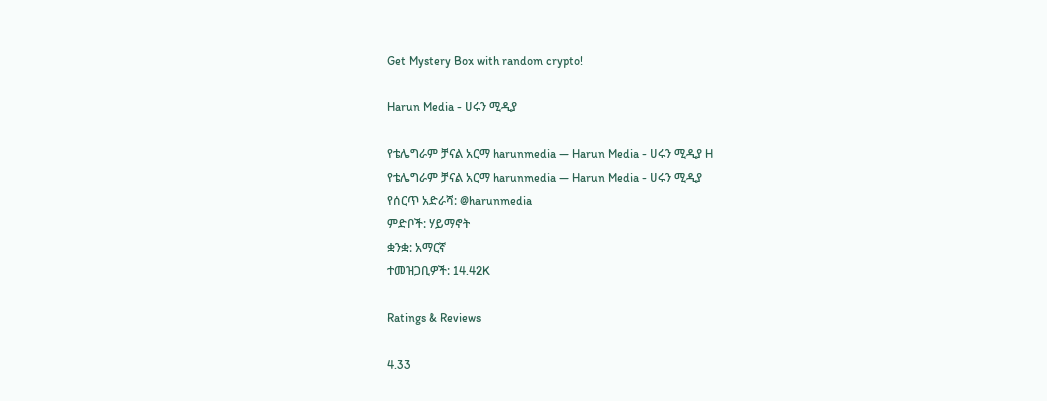Get Mystery Box with random crypto!

Harun Media - ሀሩን ሚዲያ

የቴሌግራም ቻናል አርማ harunmedia — Harun Media - ሀሩን ሚዲያ H
የቴሌግራም ቻናል አርማ harunmedia — Harun Media - ሀሩን ሚዲያ
የሰርጥ አድራሻ: @harunmedia
ምድቦች: ሃይማኖት
ቋንቋ: አማርኛ
ተመዝጋቢዎች: 14.42K

Ratings & Reviews

4.33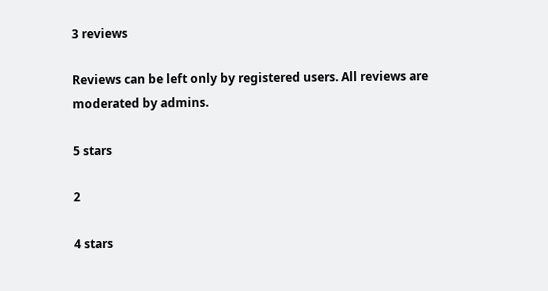3 reviews

Reviews can be left only by registered users. All reviews are moderated by admins.

5 stars

2

4 stars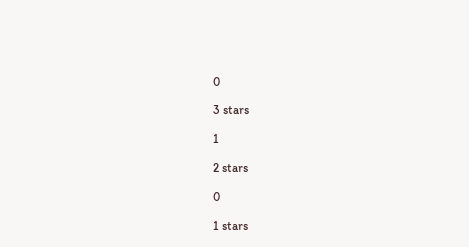0

3 stars

1

2 stars

0

1 stars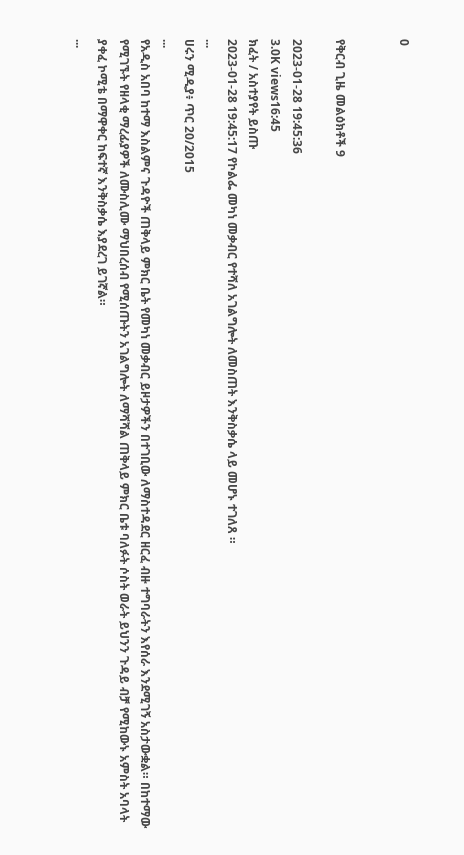0


የቅርብ ጊዜ መልዕክቶች 9

2023-01-28 19:45:36
3.0K views16:45
ክፈት / አስተያየት ይስጡ
2023-01-28 19:45:17 የኮልፌ መካነ መቃብር የተሻለ አገልግሎት ለመስጠት እንቅስቃሴ ላይ መሆኑ ተገለጸ ።
...
ሀሩን ሚዲያ፥ ጥር 20/2015
...
የአዲስ አበባ ከተማ እስልምና ጉዳዮች ጠቅላይ ምክር ቤት የመካነ መቃብር ይዞታዎችን በተገቢው ለማስተዳደር ዘርፈ ብዙ ተግባራትን እየሰራ እንደሚገኝ አስታውቋል። በከተማው የሚገኙት የዘላቂ ማረፊያዎች ለሙስሊሙ ማህበረሰብ የሚሰጡትን አገልግሎት ለማሻሻል ጠቅላይ ምክር ቤቱ ባለፉት ሶስት ወራት ይህንን ጉዳይ ብቻ የሚከውኑ አምስት አባላት ያቀፈ ኮሚቴ በማዋቀር ከፍተኛ እንቅስቃሴ እያደረገ ይገኛል።
...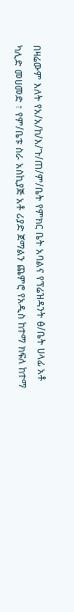በዛሬውም እለት የአ/አ/ከ/እ/ጉ/ጠ/ም/ቤት የምክር ቤት አባልና የፕሬዝዳንት ፅ/ቤት ሀላፊ አቶ ካሊድ መሀመድ ፣ የም/ቤቱ ስራ አስኪያጅ አቶ ሪያድ ጀማልን ጨምሮ የአዲስ ከተማ ክፍለ ከተማ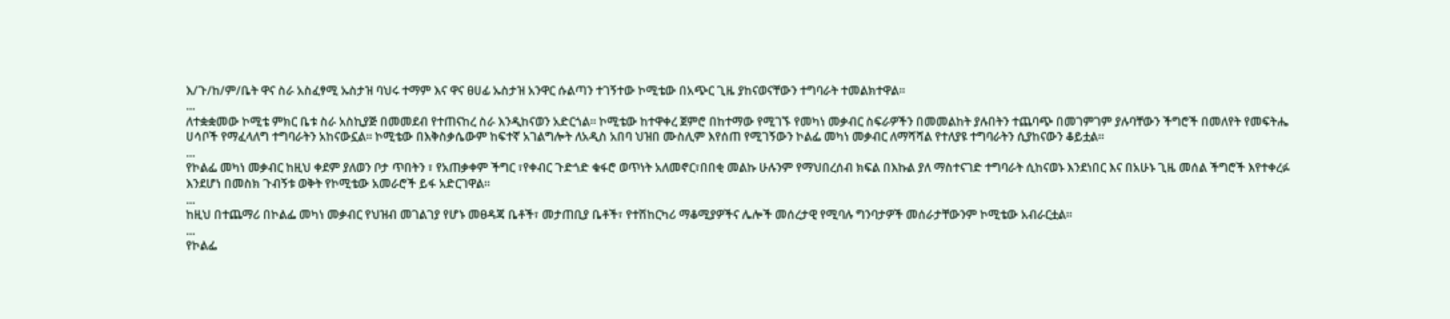እ/ጉ/ከ/ም/ቤት ዋና ስራ አስፈፃሚ ኡስታዝ ባህሩ ተማም እና ዋና ፀሀፊ ኡስታዝ አንዋር ሱልጣን ተገኝተው ኮሚቴው በአጭር ጊዜ ያከናወናቸውን ተግባራት ተመልክተዋል።
...
ለተቋቋመው ኮሚቴ ምክር ቤቱ ስራ አስኪያጅ በመመደብ የተጠናከረ ስራ እንዲከናወን አድርጎል። ኮሚቴው ከተዋቀረ ጀምሮ በከተማው የሚገኙ የመካነ መቃብር ስፍራዎችን በመመልከት ያሉበትን ተጨባጭ በመገምገም ያሉባቸውን ችግሮች በመለየት የመፍትሔ ሀሳቦች የማፈላለግ ተግባራትን አከናውኗል። ኮሚቴው በእቅስቃሴውም ከፍተኛ አገልግሎት ለአዲስ አበባ ህዝበ ሙስሊም እየሰጠ የሚገኝውን ኮልፌ መካነ መቃብር ለማሻሻል የተለያዩ ተግባራትን ሲያከናውን ቆይቷል።
...
የኮልፌ መካነ መቃብር ከዚህ ቀደም ያለወን ቦታ ጥበትን ፣ የአጠቃቀም ችግር ፣የቀብር ጉድጎድ ቁፋሮ ወጥነት አለመኖር፣በበቂ መልኩ ሁሉንም የማህበረሰብ ክፍል በእኩል ያለ ማስተናገድ ተግባራት ሲከናወኑ እንደነበር እና በአሁኑ ጊዜ መሰል ችግሮች እየተቀረፉ እንደሆነ በመስክ ጉብኝቱ ወቅት የኮሚቴው አመራሮች ይፋ አድርገዋል።
...
ከዚህ በተጨማሪ በኮልፌ መካነ መቃብር የህዝብ መገልገያ የሆኑ መፀዳጃ ቤቶች፣ መታጠቢያ ቤቶች፣ የተሽከርካሪ ማቆሚያዎችና ሌሎች መሰረታዊ የሚባሉ ግንባታዎች መሰራታቸውንም ኮሚቴው አብራርቷል።
...
የኮልፌ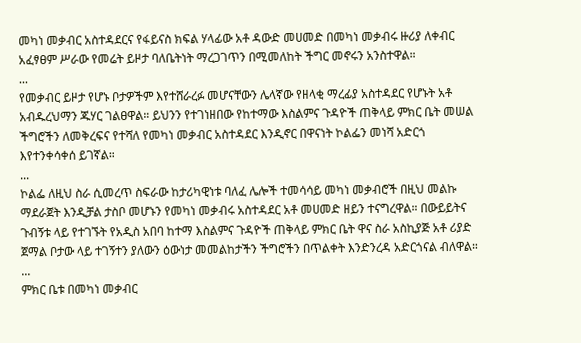መካነ መቃብር አስተዳደርና የፋይናስ ክፍል ሃላፊው አቶ ዳውድ መሀመድ በመካነ መቃብሩ ዙሪያ ለቀብር አፈፃፀም ሥራው የመሬት ይዞታ ባለቤትነት ማረጋገጥን በሚመለከት ችግር መኖሩን አንስተዋል።
...
የመቃብር ይዞታ የሆኑ ቦታዎችም እየተሸራረፉ መሆናቸውን ሌላኛው የዘላቂ ማረፊያ አስተዳደር የሆኑት አቶ አብዱረህማን ጁሃር ገልፀዋል። ይህንን የተገነዘበው የከተማው እስልምና ጉዳዮች ጠቅላይ ምክር ቤት መሠል ችግሮችን ለመቅረፍና የተሻለ የመካነ መቃብር አስተዳደር እንዲኖር በዋናነት ኮልፌን መነሻ አድርጎ እየተንቀሳቀሰ ይገኛል።
...
ኮልፌ ለዚህ ስራ ሲመረጥ ስፍራው ከታሪካዊነቱ ባለፈ ሌሎች ተመሳሳይ መካነ መቃብሮች በዚህ መልኩ ማደራጀት እንዲቻል ታስቦ መሆኑን የመካነ መቃብሩ አስተዳደር አቶ መሀመድ ዘይን ተናግረዋል። በውይይትና ጉብኝቱ ላይ የተገኙት የአዲስ አበባ ከተማ እስልምና ጉዳዮች ጠቅላይ ምክር ቤት ዋና ስራ አስኪያጅ አቶ ሪያድ ጀማል ቦታው ላይ ተገኝተን ያለውን ዕውነታ መመልከታችን ችግሮችን በጥልቀት እንድንረዳ አድርጎናል ብለዋል።
...
ምክር ቤቱ በመካነ መቃብር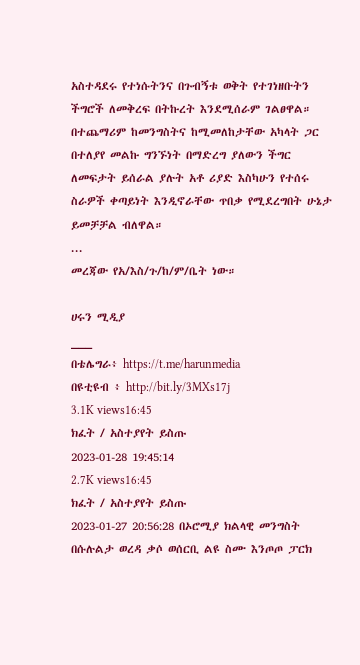አስተዳደሩ የተነሱትንና በጉብኝቱ ወቅት የተገነዘቡትን ችግሮች ለመቅረፍ በትኩረት እንደሚሰራም ገልፀዋል። በተጨማሪም ከመንግስትና ከሚመለከታቸው አካላት ጋር በተለያየ መልኩ ግንኙነት በማድረግ ያለውን ችግር ለመፍታት ይሰራል ያሉት አቶ ሪያድ እስካሁን የተሰሩ ስራዎች ቀጣይነት እንዲኖራቸው ጥበቃ የሚደረግበት ሁኔታ ይመቻቻል ብለዋል።
...
መረጃው የአ/እስ/ጉ/ከ/ም/ቤት ነው።

ሀሩን ሚዲያ
___
በቴሌግራ፥ https://t.me/harunmedia
በዩቲዩብ ፥ http://bit.ly/3MXs17j
3.1K views16:45
ክፈት / አስተያየት ይስጡ
2023-01-28 19:45:14
2.7K views16:45
ክፈት / አስተያየት ይስጡ
2023-01-27 20:56:28 በኦሮሚያ ክልላዊ መንግስት በሱሉልታ ወረዳ ቃሶ ወሰርቢ ልዩ ስሙ እንጦጦ ፓርክ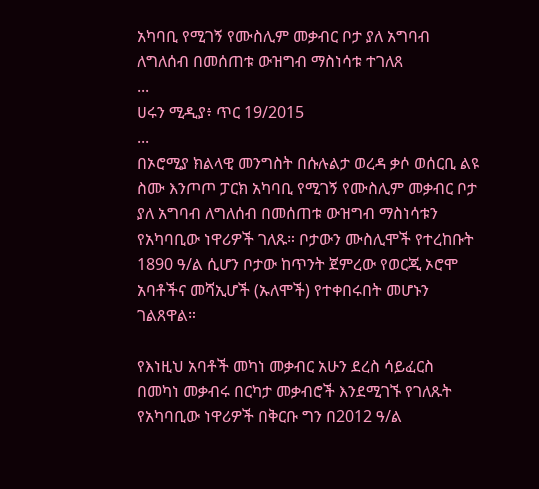አካባቢ የሚገኝ የሙስሊም መቃብር ቦታ ያለ አግባብ ለግለሰብ በመሰጠቱ ውዝግብ ማስነሳቱ ተገለጸ
...
ሀሩን ሚዲያ፥ ጥር 19/2015
...
በኦሮሚያ ክልላዊ መንግስት በሱሉልታ ወረዳ ቃሶ ወሰርቢ ልዩ ስሙ እንጦጦ ፓርክ አካባቢ የሚገኝ የሙስሊም መቃብር ቦታ ያለ አግባብ ለግለሰብ በመሰጠቱ ውዝግብ ማስነሳቱን የአካባቢው ነዋሪዎች ገለጹ። ቦታውን ሙስሊሞች የተረከቡት 1890 ዓ/ል ሲሆን ቦታው ከጥንት ጀምረው የወርጂ ኦሮሞ አባቶችና መሻኢሆች (ኡለሞች) የተቀበሩበት መሆኑን ገልጸዋል።

የእነዚህ አባቶች መካነ መቃብር አሁን ደረስ ሳይፈርስ በመካነ መቃብሩ በርካታ መቃብሮች እንደሚገኙ የገለጹት የአካባቢው ነዋሪዎች በቅርቡ ግን በ2012 ዓ/ል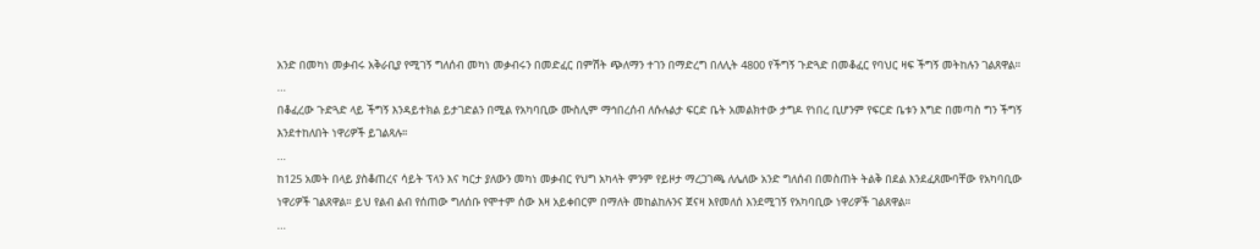አንድ በመካነ መቃብሩ አቅራቢያ የሚገኝ ግለሰብ መካነ መቃብሩን በመድፈር በምሽት ጭለማን ተገን በማድረግ በለሊት 4800 የችግኝ ጉድጓድ በመቆፈር የባህር ዛፍ ችግኝ መትከሉን ገልጸዋል።
...
በቆፈረው ጉድጓድ ላይ ችግኝ እንዳይተክል ይታገድልን በሚል የአካባቢው ሙስሊም ማኅበረሰብ ለሱሉልታ ፍርድ ቤት አመልክተው ታግዶ የነበረ ቢሆንም የፍርድ ቤቱን እግድ በመጣስ ግን ችግኝ እንደተከለበት ነዋሪዎች ይገልጻሉ።
...
ከ125 አመት በላይ ያስቆጠረና ሳይት ፕላን እና ካርታ ያለውን መካነ መቃብር የህግ አካላት ምንም የይዞታ ማረጋገጫ ለሌለው አንድ ግለሰብ በመስጠት ትልቅ በደል እንደፈጸሙባቸው የአካባቢው ነዋሪዎች ገልጸዋል። ይህ የልብ ልብ የሰጠው ግለሰቡ የሞተም ሰው እዛ አይቀበርም በማለት መከልከሉንና ጀናዛ እየመለሰ እንደሚገኝ የአካባቢው ነዋሪዎች ገልጸዋል።
...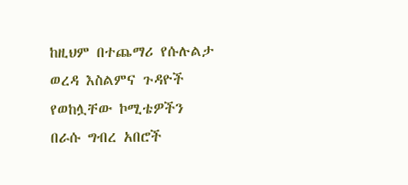ከዚህም በተጨማሪ የሱሉልታ ወረዳ እስልምና ጉዳዮች የወከሏቸው ኮሚቴዎችን በራሱ ግብረ አበሮች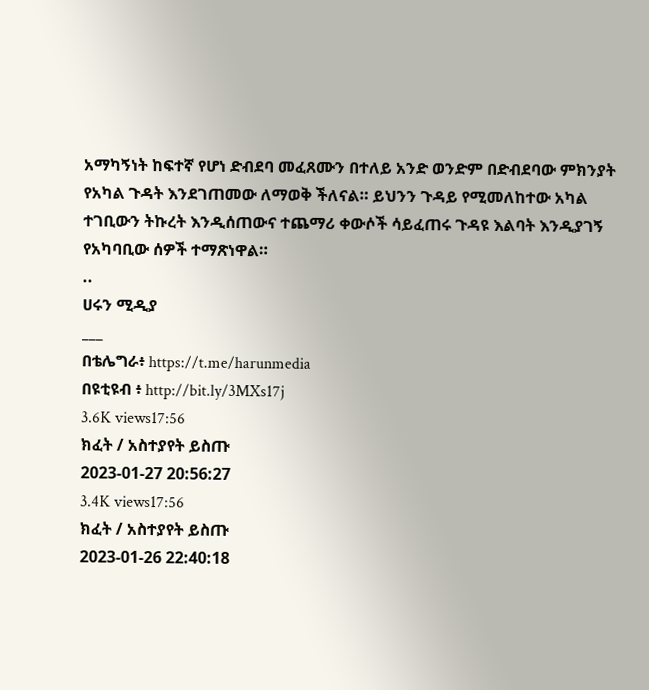አማካኝነት ከፍተኛ የሆነ ድብደባ መፈጸሙን በተለይ አንድ ወንድም በድብደባው ምክንያት የአካል ጉዳት እንደገጠመው ለማወቅ ችለናል። ይህንን ጉዳይ የሚመለከተው አካል ተገቢውን ትኩረት እንዲሰጠውና ተጨማሪ ቀውሶች ሳይፈጠሩ ጉዳዩ እልባት እንዲያገኝ የአካባቢው ሰዎች ተማጽነዋል።
..
ሀሩን ሚዲያ
___
በቴሌግራ፥ https://t.me/harunmedia
በዩቲዩብ ፥ http://bit.ly/3MXs17j
3.6K views17:56
ክፈት / አስተያየት ይስጡ
2023-01-27 20:56:27
3.4K views17:56
ክፈት / አስተያየት ይስጡ
2023-01-26 22:40:18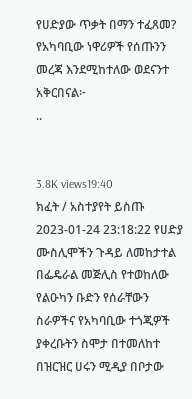የሀድያው ጥቃት በማን ተፈጸመ? የአካባቢው ነዋሪዎች የሰጡንን መረጃ እንደሚከተለው ወደናንተ አቅርበናል፦
..


3.8K views19:40
ክፈት / አስተያየት ይስጡ
2023-01-24 23:18:22 የሀድያ ሙስሊሞችን ጉዳይ ለመከታተል በፌዴራል መጅሊስ የተወከለው የልዑካን ቡድን የሰራቸውን ስራዎችና የአካባቢው ተጎጂዎች ያቀረቡትን ስሞታ በተመለከተ በዝርዝር ሀሩን ሚዲያ በቦታው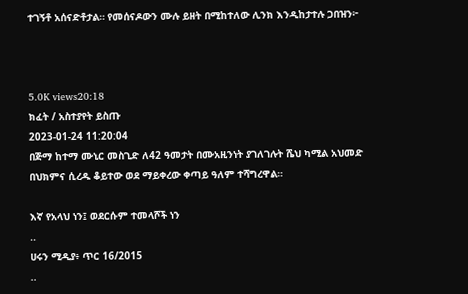ተገኝቶ አሰናድቶታል። የመሰናዶውን ሙሉ ይዘት በሚከተለው ሊንክ እንዲከታተሉ ጋበዝን፦



5.0K views20:18
ክፈት / አስተያየት ይስጡ
2023-01-24 11:20:04
በጅማ ከተማ ሙኒር መስጊድ ለ42 ዓመታት በሙአዚንነት ያገለገሉት ሼህ ካሚል አህመድ በህክምና ሲረዱ ቆይተው ወደ ማይቀረው ቀጣይ ዓለም ተሻግረዋል።

እኛ የአላህ ነን፤ ወደርሱም ተመላሾች ነን
..
ሀሩን ሚዲያ፥ ጥር 16/2015
..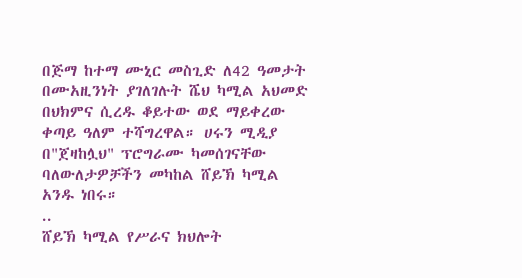በጅማ ከተማ ሙኒር መስጊድ ለ42 ዓመታት በሙአዚንነት ያገለገሉት ሼህ ካሚል አህመድ በህክምና ሲረዱ ቆይተው ወደ ማይቀረው ቀጣይ ዓለም ተሻግረዋል። ሀሩን ሚዲያ በ"ጀዛከሏህ" ፕሮግራሙ ካመሰገናቸው ባለውለታዎቻችን መካከል ሸይኽ ካሚል አንዱ ነበሩ።
..
ሸይኽ ካሚል የሥራና ክህሎት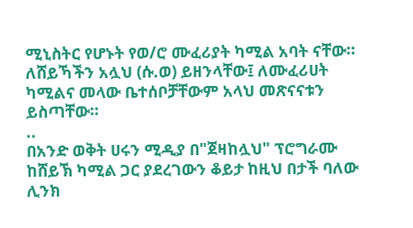ሚኒስትር የሆኑት የወ/ሮ ሙፈሪያት ካሚል አባት ናቸው። ለሸይኻችን አሏህ (ሱ.ወ) ይዘንላቸው፤ ለሙፈሪሀት ካሚልና መላው ቤተሰቦቻቸውም አላህ መጽናናቱን ይስጣቸው።
..
በአንድ ወቅት ሀሩን ሚዲያ በ"ጀዛከሏህ" ፕሮግራሙ ከሸይኽ ካሚል ጋር ያደረገውን ቆይታ ከዚህ በታች ባለው ሊንክ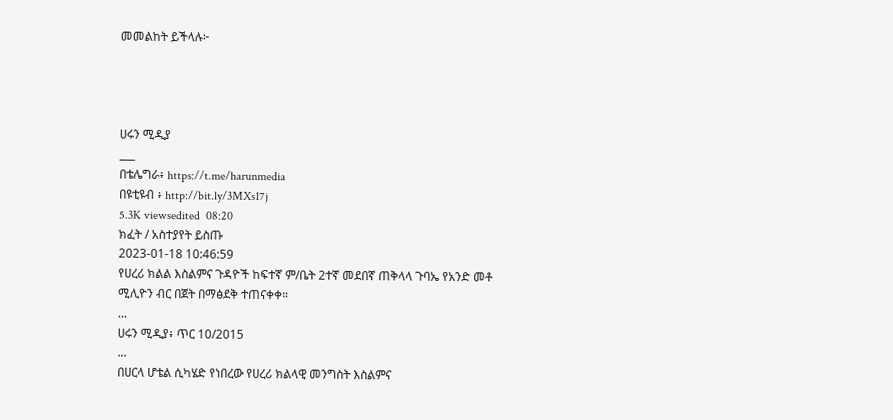መመልከት ይችላሉ፦




ሀሩን ሚዲያ
___
በቴሌግራ፥ https://t.me/harunmedia
በዩቲዩብ ፥ http://bit.ly/3MXs17j
5.3K viewsedited  08:20
ክፈት / አስተያየት ይስጡ
2023-01-18 10:46:59
የሀረሪ ክልል እስልምና ጉዳዮች ከፍተኛ ም/ቤት 2ተኛ መደበኛ ጠቅላላ ጉባኤ የአንድ መቶ ሚሊዮን ብር በጀት በማፅደቅ ተጠናቀቀ።
...
ሀሩን ሚዲያ፥ ጥር 10/2015
...
በሀርላ ሆቴል ሲካሄድ የነበረው የሀረሪ ክልላዊ መንግስት እስልምና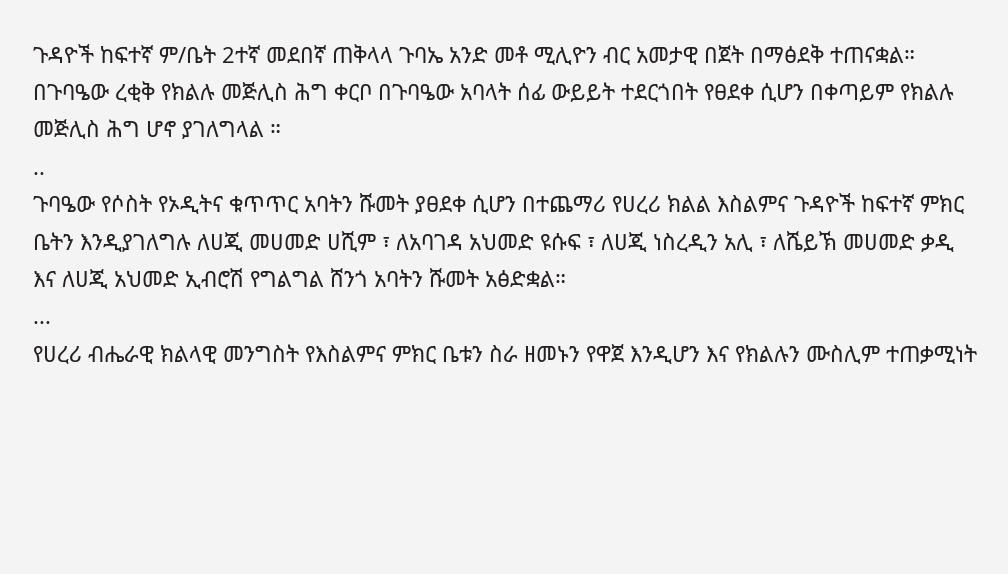ጉዳዮች ከፍተኛ ም/ቤት 2ተኛ መደበኛ ጠቅላላ ጉባኤ አንድ መቶ ሚሊዮን ብር አመታዊ በጀት በማፅደቅ ተጠናቋል። በጉባዔው ረቂቅ የክልሉ መጅሊስ ሕግ ቀርቦ በጉባዔው አባላት ሰፊ ውይይት ተደርጎበት የፀደቀ ሲሆን በቀጣይም የክልሉ መጅሊስ ሕግ ሆኖ ያገለግላል ።
..
ጉባዔው የሶስት የኦዲትና ቁጥጥር አባትን ሹመት ያፀደቀ ሲሆን በተጨማሪ የሀረሪ ክልል እስልምና ጉዳዮች ከፍተኛ ምክር ቤትን እንዲያገለግሉ ለሀጂ መሀመድ ሀሺም ፣ ለአባገዳ አህመድ ዩሱፍ ፣ ለሀጂ ነስረዲን አሊ ፣ ለሼይኽ መሀመድ ቃዲ እና ለሀጂ አህመድ ኢብሮሽ የግልግል ሸንጎ አባትን ሹመት አፅድቋል።
...
የሀረሪ ብሔራዊ ክልላዊ መንግስት የእስልምና ምክር ቤቱን ስራ ዘመኑን የዋጀ እንዲሆን እና የክልሉን ሙስሊም ተጠቃሚነት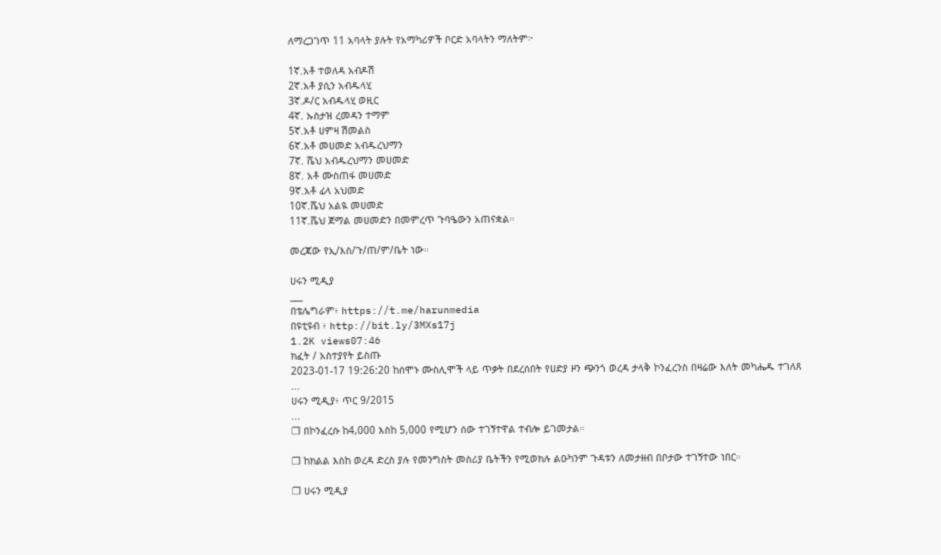ለማረጋገጥ 11 አባላት ያሉት የአማካሪዎች ቦርድ አባላትን ማለትም፦

1ኛ.አቶ ተወለዳ አብዶሽ
2ኛ.አቶ ያሲን አብዱላሂ
3ኛ.ዶ/ር አብዱላሂ ወዚር
4ኛ. ኡስታዝ ረመዳን ተማም
5ኛ.አቶ ሀምዛ ሽመልስ
6ኛ.አቶ መሀመድ አብዱረህማን
7ኛ. ሼህ አብዱረህማን መሀመድ
8ኛ. አቶ ሙስጠፋ መሀመድ
9ኛ.አቶ ፊላ አህመድ
10ኛ.ሼህ አልዪ መሀመድ
11ኛ.ሼህ ጀማል መሀመድን በመምረጥ ጉባዔውን አጠናቋል።

መረጃው የኢ/እስ/ጉ/ጠ/ም/ቤት ነው።

ሀሩን ሚዲያ
___
በቴሌግራም፥ https://t.me/harunmedia
በዩቲዩብ ፥ http://bit.ly/3MXs17j
1.2K views07:46
ክፈት / አስተያየት ይስጡ
2023-01-17 19:26:20 ከሰሞኑ ሙስሊሞች ላይ ጥቃት በደረሰበት የሀድያ ዞን ጭንጎ ወረዳ ታላቅ ኮንፈረንስ በዛሬው እለት መካሔዱ ተገለጸ
...
ሀሩን ሚዲያ፥ ጥር 9/2015
...
❐ በኮንፈረሱ ከ4,000 እስከ 5,000 የሚሆን ሰው ተገኝተዋል ተብሎ ይገመታል።

❐ ከክልል እስከ ወረዳ ድረስ ያሉ የመንግስት መስሪያ ቤትችን የሚወክሉ ልዑካንም ጉዳቱን ለመታዘብ በቦታው ተገኝተው ነበር።

❐ ሀሩን ሚዲያ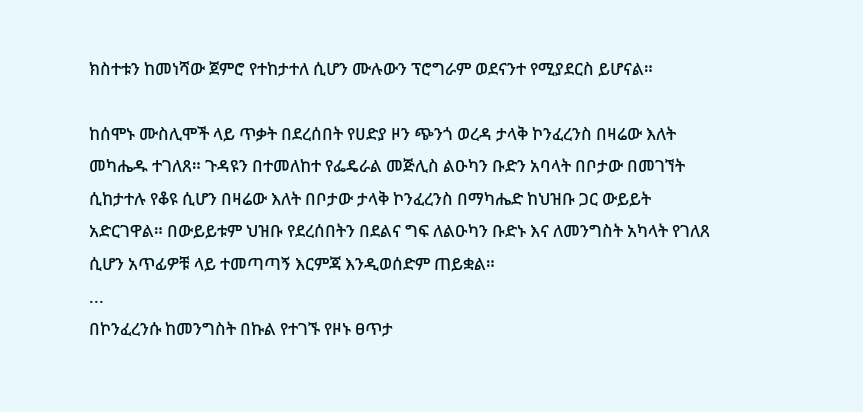ክስተቱን ከመነሻው ጀምሮ የተከታተለ ሲሆን ሙሉውን ፕሮግራም ወደናንተ የሚያደርስ ይሆናል።

ከሰሞኑ ሙስሊሞች ላይ ጥቃት በደረሰበት የሀድያ ዞን ጭንጎ ወረዳ ታላቅ ኮንፈረንስ በዛሬው እለት መካሔዱ ተገለጸ። ጉዳዩን በተመለከተ የፌዴራል መጅሊስ ልዑካን ቡድን አባላት በቦታው በመገኘት ሲከታተሉ የቆዩ ሲሆን በዛሬው እለት በቦታው ታላቅ ኮንፈረንስ በማካሔድ ከህዝቡ ጋር ውይይት አድርገዋል። በውይይቱም ህዝቡ የደረሰበትን በደልና ግፍ ለልዑካን ቡድኑ እና ለመንግስት አካላት የገለጸ ሲሆን አጥፊዎቹ ላይ ተመጣጣኝ እርምጃ እንዲወሰድም ጠይቋል።
...
በኮንፈረንሱ ከመንግስት በኩል የተገኙ የዞኑ ፀጥታ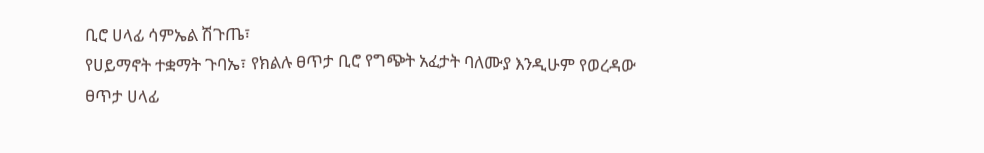ቢሮ ሀላፊ ሳምኤል ሽጉጤ፣
የሀይማኖት ተቋማት ጉባኤ፣ የክልሉ ፀጥታ ቢሮ የግጭት አፈታት ባለሙያ እንዲሁም የወረዳው ፀጥታ ሀላፊ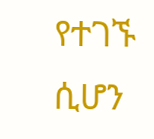የተገኙ ሲሆን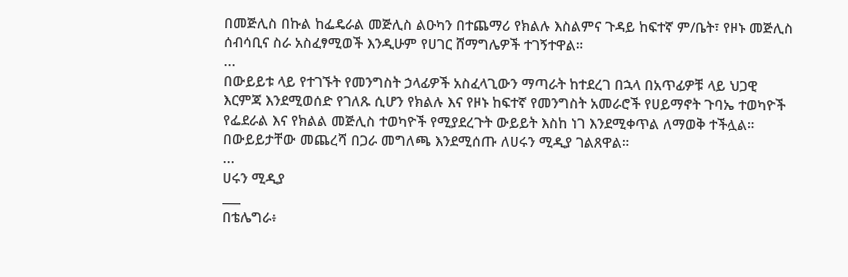በመጅሊስ በኩል ከፌዴራል መጅሊስ ልዑካን በተጨማሪ የክልሉ እስልምና ጉዳይ ከፍተኛ ም/ቤት፣ የዞኑ መጅሊስ ሰብሳቢና ስራ አስፈፃሚወች እንዲሁም የሀገር ሸማግሌዎች ተገኝተዋል።
...
በውይይቱ ላይ የተገኙት የመንግስት ኃላፊዎች አስፈላጊውን ማጣራት ከተደረገ በኋላ በአጥፊዎቹ ላይ ህጋዊ እርምጃ እንደሚወሰድ የገለጹ ሲሆን የክልሉ እና የዞኑ ከፍተኛ የመንግስት አመራሮች የሀይማኖት ጉባኤ ተወካዮች የፌደራል እና የክልል መጅሊስ ተወካዮች የሚያደረጉት ውይይት እስከ ነገ እንደሚቀጥል ለማወቅ ተችሏል። በውይይታቸው መጨረሻ በጋራ መግለጫ እንደሚሰጡ ለሀሩን ሚዲያ ገልጸዋል።
...
ሀሩን ሚዲያ
___
በቴሌግራ፥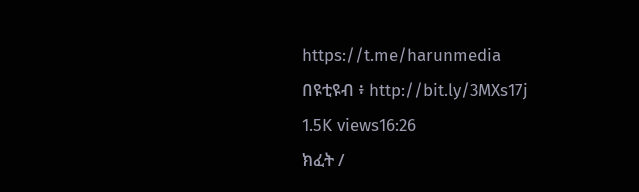https://t.me/harunmedia
በዩቲዩብ ፥ http://bit.ly/3MXs17j
1.5K views16:26
ክፈት /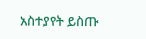አስተያየት ይስጡ